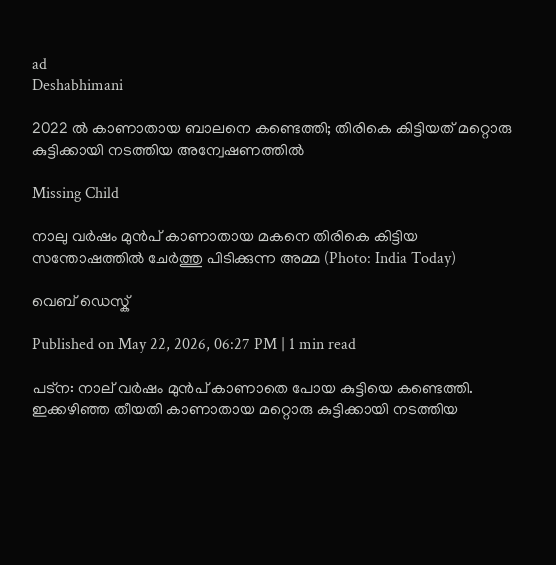ad
Deshabhimani

2022 ൽ കാണാതായ ബാലനെ കണ്ടെത്തി; തിരികെ കിട്ടിയത് മറ്റൊരു കുട്ടിക്കായി നടത്തിയ അന്വേഷണത്തിൽ

Missing Child

നാലു വര്‍ഷം മുന്‍പ് കാണാതായ മകനെ തിരികെ കിട്ടിയ സന്തോഷത്തില്‍ ചേര്‍ത്തു പിടിക്കുന്ന അമ്മ (Photo: India Today)

വെബ് ഡെസ്ക്

Published on May 22, 2026, 06:27 PM | 1 min read

പട്ന: നാല് വർഷം മുൻപ് കാണാതെ പോയ കുട്ടിയെ കണ്ടെത്തി. ഇക്കഴിഞ്ഞ തീയതി കാണാതായ മറ്റൊരു കുട്ടിക്കായി നടത്തിയ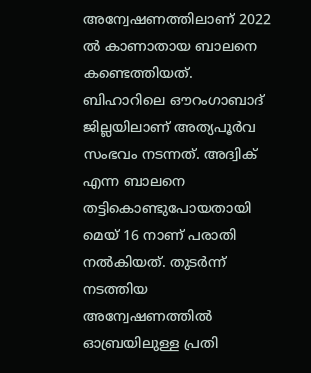അന്വേഷണത്തിലാണ് 2022 ൽ കാണാതായ ബാലനെ കണ്ടെത്തിയത്. ബിഹാറിലെ ഔറംഗാബാദ് ജില്ലയിലാണ് അത്യപൂർവ സംഭവം നടന്നത്. അദ്വിക് എന്ന ബാലനെ തട്ടികൊണ്ടുപോയതായി മെയ് 16 നാണ് പരാതി നൽകിയത്. തുടർന്ന് നടത്തിയ അന്വേഷണത്തിൽ ഓബ്രയിലുള്ള പ്രതി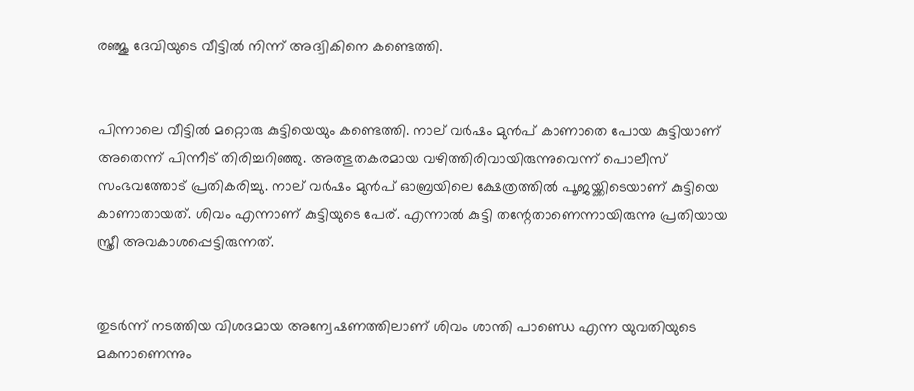രഞ്ജു ദേവിയുടെ വീട്ടിൽ നിന്ന് അദ്വികിനെ കണ്ടെത്തി.


പിന്നാലെ വീട്ടിൽ മറ്റൊരു കുട്ടിയെയും കണ്ടെത്തി. നാല് വർഷം മുൻപ് കാണാതെ പോയ കുട്ടിയാണ് അതെന്ന് പിന്നീട് തിരിച്ചറിഞ്ഞു. അത്ഭുതകരമായ വഴിത്തിരിവായിരുന്നുവെന്ന് പൊലീസ് സംഭവത്തോട് പ്രതികരിച്ചു. നാല് വർഷം മുൻപ് ഓബ്രയിലെ ക്ഷേത്രത്തിൽ പൂജയ്ക്കിടെയാണ് കുട്ടിയെ കാണാതായത്. ശിവം എന്നാണ് കുട്ടിയുടെ പേര്. എന്നാൽ കുട്ടി തന്റേതാണെന്നായിരുന്നു പ്രതിയായ സ്ത്രീ അവകാശപ്പെട്ടിരുന്നത്.


തുടർന്ന് നടത്തിയ വിശദമായ അന്വേഷണത്തിലാണ് ശിവം ശാന്തി പാണ്ഡെ എന്ന യുവതിയുടെ മകനാണെന്നും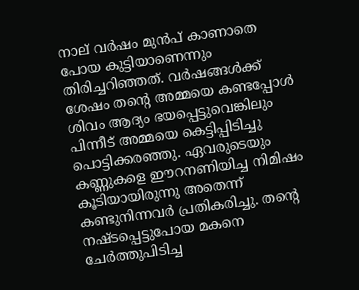നാല് വർഷം മുൻപ് കാണാതെ പോയ കുട്ടിയാണെന്നും തിരിച്ചറിഞ്ഞത്. വർഷങ്ങൾക്ക് ശേഷം തന്റെ അമ്മയെ കണ്ട‌പ്പോൾ ശിവം ആദ്യം ഭയപ്പെട്ടുവെങ്കിലും പിന്നീട് അമ്മയെ കെട്ടിപ്പിടിച്ചു പൊട്ടിക്കരഞ്ഞു. ഏവരുടെയും കണ്ണുകളെ ഈറനണിയിച്ച നിമിഷം കൂടിയായിരുന്നു അതെന്ന് കണ്ടുനിന്നവർ പ്രതികരിച്ചു. തന്റെ നഷ്ടപ്പെട്ടുപോയ മകനെ ചേർത്തുപിടിച്ച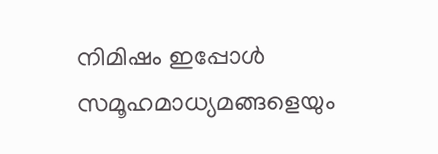നിമിഷം ഇപ്പോൾ സമൂഹമാധ്യമങ്ങളെയും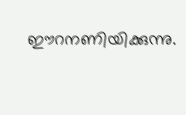ഈറനണിയിക്കുന്നു.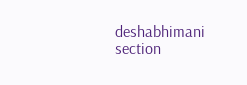deshabhimani section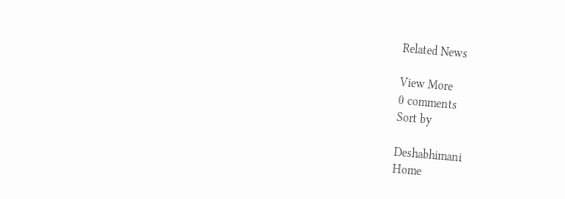Related News

View More
0 comments
Sort by

Deshabhimani
Home